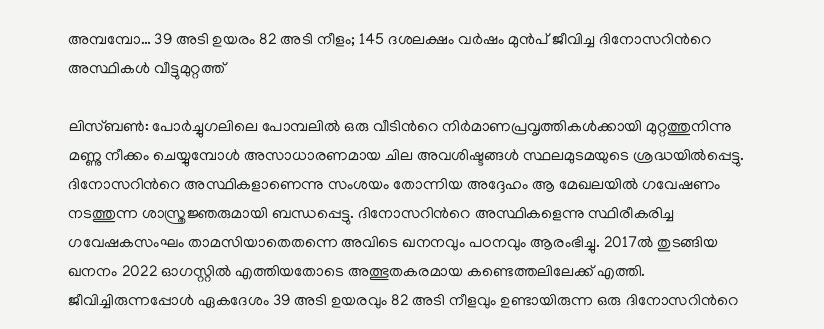അമ്പമ്പോ… 39 അടി ഉയരം 82 അടി നീളം; 145 ദശലക്ഷം വർഷം മുൻപ് ജീവിച്ച ദിനോസറിന്‍റെ അസ്ഥികൾ വീട്ടുമുറ്റത്ത്

ലിസ്ബൺ: പോർച്ചുഗലിലെ പോമ്പലിൽ ഒരു വീടിന്‍റെ നിർമാണപ്രവൃത്തികൾക്കായി മുറ്റത്തുനിന്നു മണ്ണു നീക്കം ചെയ്യുമ്പോൾ അസാധാരണമായ ചില അവശിഷ്ടങ്ങൾ സ്ഥലമുടമയുടെ ശ്രദ്ധയിൽപ്പെട്ടു. ദിനോസറിന്‍റെ അസ്ഥികളാണെന്നു സംശയം തോന്നിയ അദ്ദേഹം ആ മേഖലയിൽ ഗവേഷണം നടത്തുന്ന ശാസ്ത്രജ്ഞരുമായി ബന്ധപ്പെട്ടു. ദിനോസറിന്‍റെ അസ്ഥികളെന്നു സ്ഥിരീകരിച്ച ഗവേഷകസംഘം താമസിയാതെതന്നെ അവിടെ ഖനനവും പഠനവും ആരംഭിച്ചു. 2017ൽ തുടങ്ങിയ ഖനനം 2022 ഓഗസ്റ്റിൽ എത്തിയതോടെ അത്ഭുതകരമായ കണ്ടെത്തലിലേക്ക് എത്തി. ജീവിച്ചിരുന്നപ്പോൾ ഏകദേശം 39 അടി ഉയരവും 82 അടി നീളവും ഉണ്ടായിരുന്ന ഒരു ദിനോസറിന്‍റെ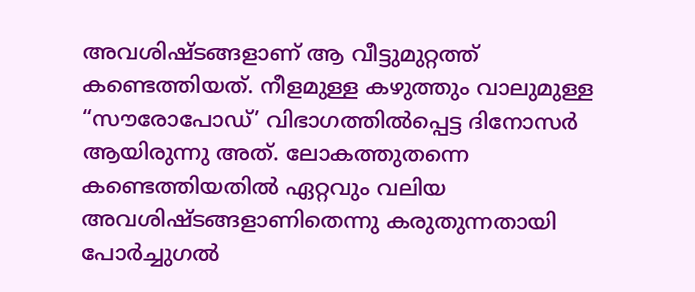അവശിഷ്ടങ്ങളാണ് ആ വീട്ടുമുറ്റത്ത് കണ്ടെത്തിയത്. നീളമുള്ള കഴുത്തും വാലുമുള്ള “സൗരോപോഡ്’ വിഭാഗത്തിൽപ്പെട്ട ദിനോസർ ആയിരുന്നു അത്. ലോകത്തുതന്നെ കണ്ടെത്തിയതിൽ ഏറ്റവും വലിയ അവശിഷ്ടങ്ങളാണിതെന്നു കരുതുന്നതായി പോർച്ചുഗൽ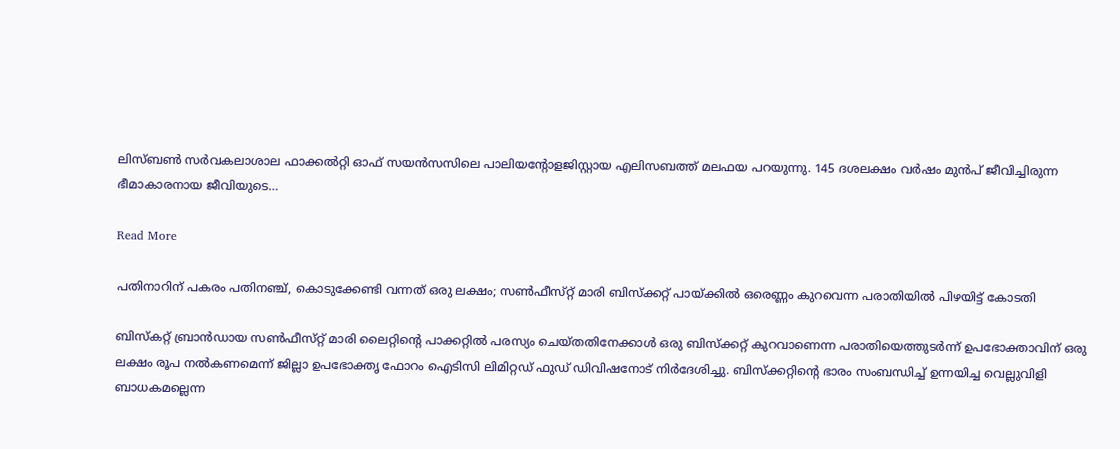ലിസ്ബൺ സർവകലാശാല ഫാക്കൽറ്റി ഓഫ് സയൻസസിലെ പാലിയന്‍റോളജിസ്റ്റായ എലിസബത്ത് മലഫയ പറയുന്നു. 145 ദശലക്ഷം വർഷം മുൻപ് ജീവിച്ചിരുന്ന ഭീമാകാരനായ ജീവിയുടെ…

Read More

പതിനാറിന് പകരം പതിനഞ്ച്, കൊടുക്കേണ്ടി വന്നത് ഒരു ലക്ഷം; സൺഫീസ്‌റ്റ് മാരി ബിസ്ക്കറ്റ് പായ്ക്കിൽ ഒരെണ്ണം കുറവെന്ന പരാതിയിൽ പിഴയിട്ട് കോടതി

ബിസ്‌കറ്റ് ബ്രാൻഡായ സൺഫീസ്‌റ്റ് മാരി ലൈറ്റിന്‍റെ പാക്കറ്റിൽ പരസ്യം ചെയ്തതിനേക്കാൾ ഒരു ബിസ്‌ക്കറ്റ് കുറവാണെന്ന പരാതിയെത്തുടർന്ന് ഉപഭോക്താവിന് ഒരു ലക്ഷം രൂപ നൽകണമെന്ന് ജില്ലാ ഉപഭോക്തൃ ഫോറം ഐടിസി ലിമിറ്റഡ് ഫുഡ് ഡിവിഷനോട് നിർദേശിച്ചു. ബിസ്‌ക്കറ്റിന്‍റെ ഭാരം സംബന്ധിച്ച് ഉന്നയിച്ച വെല്ലുവിളി ബാധകമല്ലെന്ന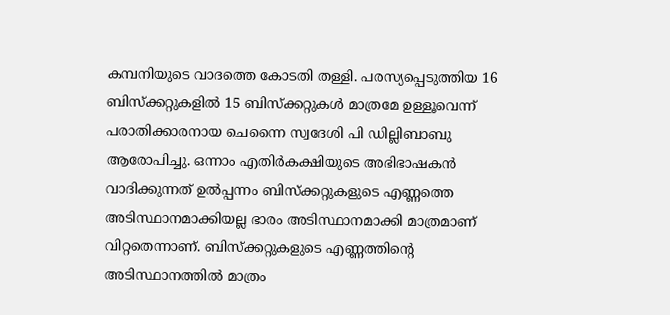കമ്പനിയുടെ വാദത്തെ കോടതി തള്ളി. പരസ്യപ്പെടുത്തിയ 16 ബിസ്‌ക്കറ്റുകളിൽ 15 ബിസ്‌ക്കറ്റുകൾ മാത്രമേ ഉള്ളൂവെന്ന് പരാതിക്കാരനായ ചെന്നൈ സ്വദേശി പി ഡില്ലിബാബു ആരോപിച്ചു. ഒന്നാം എതിർകക്ഷിയുടെ അഭിഭാഷകൻ വാദിക്കുന്നത് ഉൽപ്പന്നം ബിസ്‌ക്കറ്റുകളുടെ എണ്ണത്തെ അടിസ്ഥാനമാക്കിയല്ല ഭാരം അടിസ്ഥാനമാക്കി മാത്രമാണ് വിറ്റതെന്നാണ്. ബിസ്‌ക്കറ്റുകളുടെ എണ്ണത്തിന്‍റെ അടിസ്ഥാനത്തിൽ മാത്രം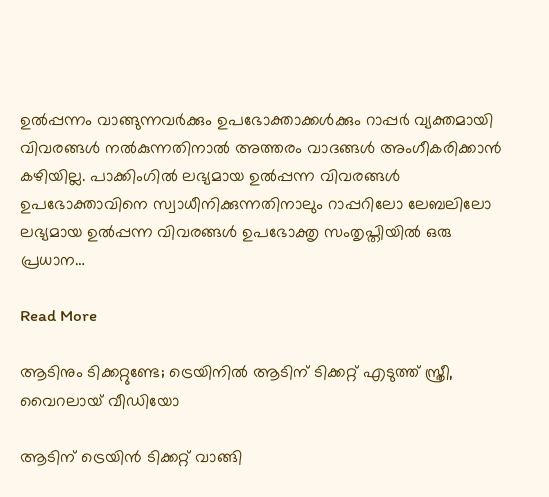ഉൽപ്പന്നം വാങ്ങുന്നവർക്കും ഉപഭോക്താക്കൾക്കും റാപ്പർ വ്യക്തമായി വിവരങ്ങൾ നൽകുന്നതിനാൽ അത്തരം വാദങ്ങൾ അംഗീകരിക്കാൻ കഴിയില്ല. പാക്കിംഗിൽ ലഭ്യമായ ഉൽപ്പന്ന വിവരങ്ങൾ ഉപഭോക്താവിനെ സ്വാധീനിക്കുന്നതിനാലും റാപ്പറിലോ ലേബലിലോ ലഭ്യമായ ഉൽപ്പന്ന വിവരങ്ങൾ ഉപഭോക്തൃ സംതൃപ്തിയിൽ ഒരു പ്രധാന…

Read More

ആടിനും ടിക്കറ്റുണ്ടേ; ട്രെയിനിൽ ആടിന് ടിക്കറ്റ് എടുത്ത് സ്ത്രീ, വൈറലായ് വീഡിയോ

ആടിന് ട്രെയിൻ ടിക്കറ്റ് വാങ്ങി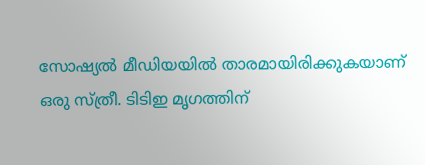സോഷ്യൽ മീഡിയയിൽ താരമായിരിക്കുകയാണ് ഒരു സ്ത്രീ. ടിടിഇ മൃഗത്തിന്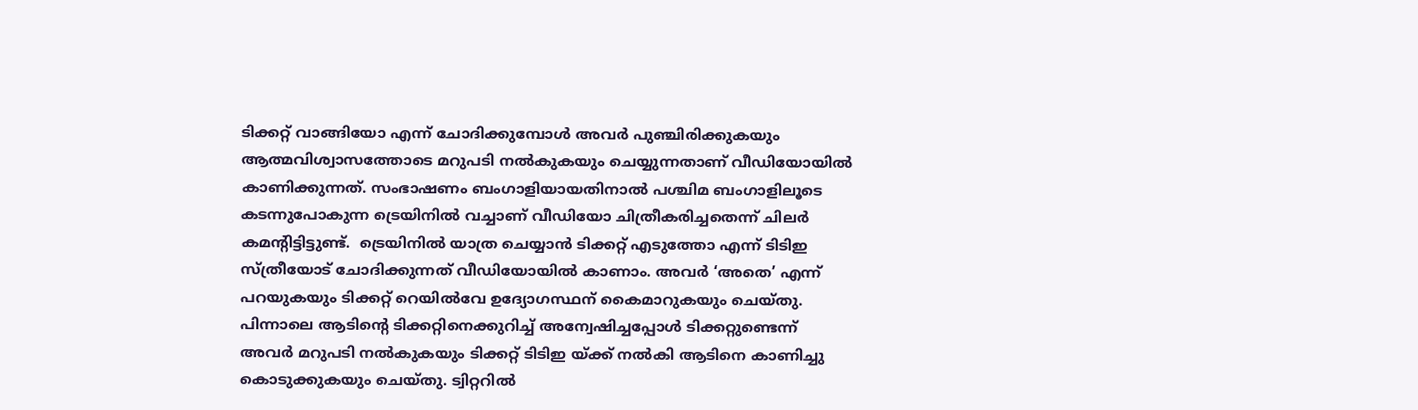ടിക്കറ്റ് വാങ്ങിയോ എന്ന് ചോദിക്കുമ്പോൾ അവർ പുഞ്ചിരിക്കുകയും ആത്മവിശ്വാസത്തോടെ മറുപടി നൽകുകയും ചെയ്യുന്നതാണ് വീഡിയോയിൽ കാണിക്കുന്നത്. സംഭാഷണം ബംഗാളിയായതിനാൽ പശ്ചിമ ബംഗാളിലൂടെ കടന്നുപോകുന്ന ട്രെയിനിൽ വച്ചാണ് വീഡിയോ ചിത്രീകരിച്ചതെന്ന് ചിലർ കമന്‍റിട്ടിട്ടുണ്ട്.  ട്രെയിനിൽ യാത്ര ചെയ്യാൻ ടിക്കറ്റ് എടുത്തോ എന്ന് ടിടിഇ സ്ത്രീയോട് ചോദിക്കുന്നത് വീഡിയോയിൽ കാണാം. അവർ ‘അതെ’ എന്ന് പറയുകയും ടിക്കറ്റ് റെയിൽവേ ഉദ്യോഗസ്ഥന് കൈമാറുകയും ചെയ്തു. പിന്നാലെ ആടിന്‍റെ ടിക്കറ്റിനെക്കുറിച്ച് അന്വേഷിച്ചപ്പോൾ ടിക്കറ്റുണ്ടെന്ന് അവർ മറുപടി നൽകുകയും ടിക്കറ്റ് ടിടിഇ യ്ക്ക് നൽകി ആടിനെ കാണിച്ചു കൊടുക്കുകയും ചെയ്തു. ട്വിറ്ററിൽ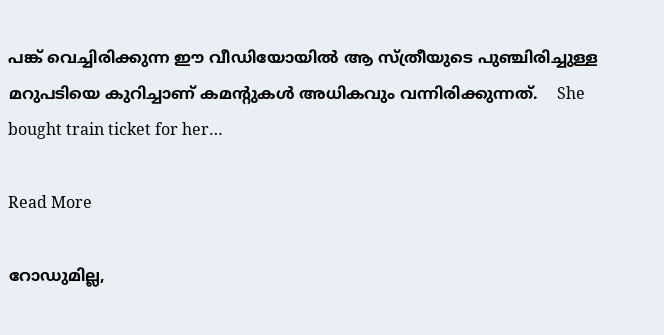പങ്ക് വെച്ചിരിക്കുന്ന ഈ വീഡിയോയിൽ ആ സ്ത്രീയുടെ പുഞ്ചിരിച്ചുള്ള മറുപടിയെ കുറിച്ചാണ് കമന്‍റുകൾ അധികവും വന്നിരിക്കുന്നത്.    She bought train ticket for her…

Read More

റോഡുമില്ല,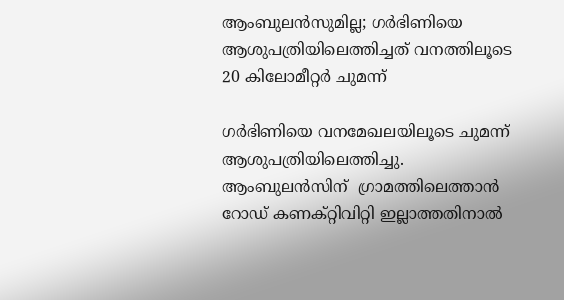ആംബുലൻസുമില്ല; ഗർഭിണിയെ ആശുപത്രിയിലെത്തിച്ചത് വനത്തിലൂടെ 20 കിലോമീറ്റർ ചുമന്ന്

ഗർഭിണിയെ വനമേഖലയിലൂടെ ചുമന്ന് ആശുപത്രിയിലെത്തിച്ചു. ആംബുലൻസിന്  ഗ്രാമത്തിലെത്താൻ റോഡ് കണക്റ്റിവിറ്റി ഇല്ലാത്തതിനാൽ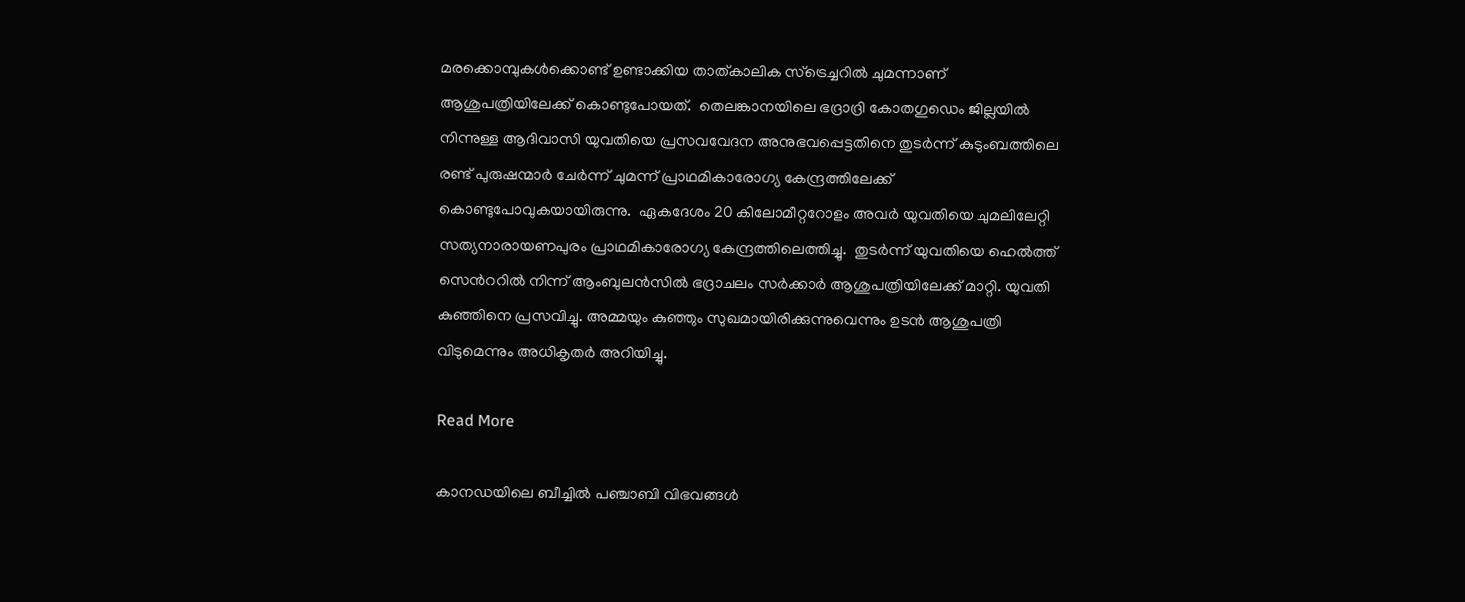മരക്കൊമ്പുകൾക്കൊണ്ട് ഉണ്ടാക്കിയ താത്കാലിക സ്ട്രെച്ചറിൽ ചുമന്നാണ് ആശുപത്രിയിലേക്ക് കൊണ്ടുപോയത്.  തെലങ്കാനയിലെ ഭദ്രാദ്രി കോതഗുഡെം ജില്ലയിൽ നിന്നുള്ള ആദിവാസി യുവതിയെ പ്രസവവേദന അനുഭവപ്പെട്ടതിനെ തുടർന്ന് കുടുംബത്തിലെ രണ്ട് പുരുഷന്മാർ ചേർന്ന് ചുമന്ന് പ്രാഥമികാരോഗ്യ കേന്ദ്രത്തിലേക്ക് കൊണ്ടുപോവുകയായിരുന്നു.  ഏകദേശം 20 കിലോമീറ്ററോളം അവർ യുവതിയെ ചുമലിലേറ്റി സത്യനാരായണപുരം പ്രാഥമികാരോഗ്യ കേന്ദ്രത്തിലെത്തിച്ചു.  തുടർന്ന് യുവതിയെ ഹെൽത്ത് സെന്‍ററിൽ നിന്ന് ആംബുലൻസിൽ ഭദ്രാചലം സർക്കാർ ആശുപത്രിയിലേക്ക് മാറ്റി. യുവതി കുഞ്ഞിനെ പ്രസവിച്ചു. അമ്മയും കുഞ്ഞും സുഖമായിരിക്കുന്നുവെന്നും ഉടൻ ആശുപത്രി വിടുമെന്നും അധികൃതർ അറിയിച്ചു.

Read More

കാനഡയിലെ ബീച്ചിൽ പഞ്ചാബി വിഭവങ്ങൾ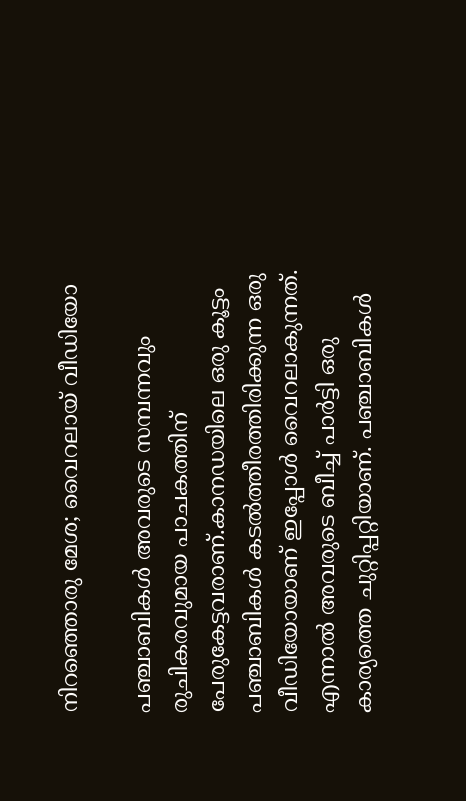നിറഞ്ഞൊരു മേശ; വൈറലായ് വീഡിയോ

പഞ്ചാബികൾ അവരുടെ സമ്പന്നവും രുചികരവുമായ പാചകത്തിന് പേരുകേട്ടവരാണ്.കാനഡയിലെ ഒരു കൂട്ടം പഞ്ചാബികൾ കടൽത്തീരത്തിരിക്കുന്ന ഒരു വീഡിയോയാണ് ഇപ്പോൾ വൈ‍റലാകുന്നത്. എന്നാൽ അവരുടെ ബീച്ച് പാർട്ടി ഒരു കാര്യത്തെ ചുറ്റിപ്പറ്റിയാണ്. പഞ്ചാബികൾ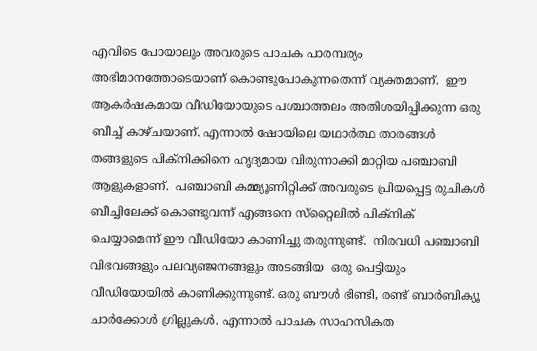എവിടെ പോയാലും അവരുടെ പാചക പാരമ്പര്യം അഭിമാനത്തോടെയാണ് കൊണ്ടുപോകുന്നതെന്ന് വ്യക്തമാണ്.  ഈ ആകർഷകമായ വീഡിയോയുടെ പശ്ചാത്തലം അതിശയിപ്പിക്കുന്ന ഒരു ബീച്ച് കാഴ്ചയാണ്. എന്നാൽ ഷോയിലെ യഥാർത്ഥ താരങ്ങൾ തങ്ങളുടെ പിക്നിക്കിനെ ഹൃദ്യമായ വിരുന്നാക്കി മാറ്റിയ പഞ്ചാബി ആളുകളാണ്.  പഞ്ചാബി കമ്മ്യൂണിറ്റിക്ക് അവരുടെ പ്രിയപ്പെട്ട രുചികൾ ബീച്ചിലേക്ക് കൊണ്ടുവന്ന് എങ്ങനെ സ്‌റ്റൈലിൽ പിക്നിക് ചെയ്യാമെന്ന് ഈ വീഡിയോ കാണിച്ചു തരുന്നുണ്ട്.  നിരവധി പഞ്ചാബി വിഭവങ്ങളും പലവ്യഞ്ജനങ്ങളും അടങ്ങിയ  ഒരു പെട്ടിയും വീഡിയോയിൽ കാണിക്കുന്നുണ്ട്. ഒരു ബൗൾ ഭിണ്ടി, രണ്ട് ബാർബിക്യൂ ചാർക്കോൾ ഗ്രില്ലുകൾ. എന്നാൽ പാചക സാഹസികത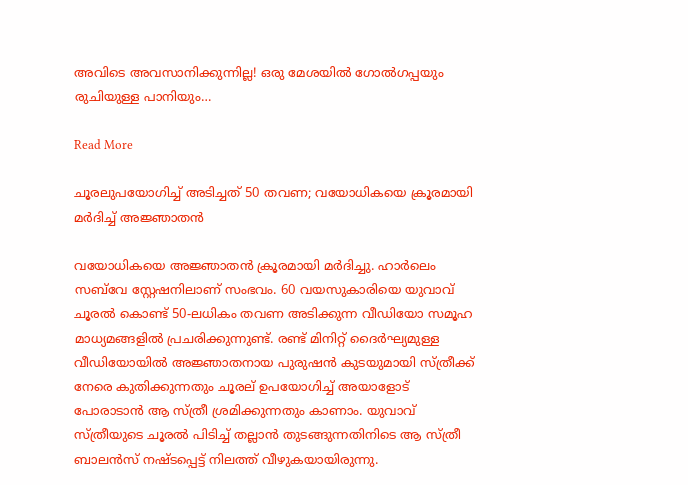അവിടെ അവസാനിക്കുന്നില്ല! ഒരു മേശയിൽ ഗോൽഗപ്പയും രുചിയുള്ള പാനിയും…

Read More

ചൂരലുപയോഗിച്ച് അടിച്ചത് 50 തവണ; വയോധികയെ ക്രൂരമായി മർദിച്ച് അജ്ഞാതൻ

വയോധികയെ അജ്ഞാതൻ ക്രൂരമായി മർദിച്ചു. ഹാർലെം സബ്‌വേ സ്റ്റേഷനിലാണ് സംഭവം. 60 വയസുകാരിയെ യുവാവ്  ചൂരൽ കൊണ്ട് 50-ലധികം തവണ അടിക്കുന്ന വീഡിയോ സമൂഹ മാധ്യമങ്ങളിൽ പ്രചരിക്കുന്നുണ്ട്. രണ്ട് മിനിറ്റ് ദൈർഘ്യമുള്ള വീഡിയോയിൽ അജ്ഞാതനായ പുരുഷൻ കുടയുമായി സ്ത്രീക്ക് നേരെ കുതിക്കുന്നതും ചൂരല് ഉപയോഗിച്ച് അയാളോട് പോരാടാൻ ആ സ്ത്രീ ശ്രമിക്കുന്നതും കാണാം. യുവാവ് സ്ത്രീയുടെ ചൂരൽ പിടിച്ച് തല്ലാൻ തുടങ്ങുന്നതിനിടെ ആ സ്ത്രീ ബാലൻസ് നഷ്ടപ്പെട്ട് നിലത്ത് വീഴുകയായിരുന്നു.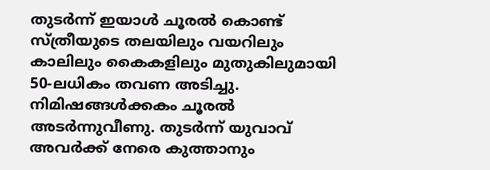തുടർന്ന് ഇയാൾ ചൂരൽ കൊണ്ട് സ്ത്രീയുടെ തലയിലും വയറിലും കാലിലും കൈകളിലും മുതുകിലുമായി 50-ലധികം തവണ അടിച്ചു. നിമിഷങ്ങൾക്കകം ചൂരൽ അടർന്നുവീണു. തുടർന്ന് യുവാവ് അവർക്ക് നേരെ കുത്താനും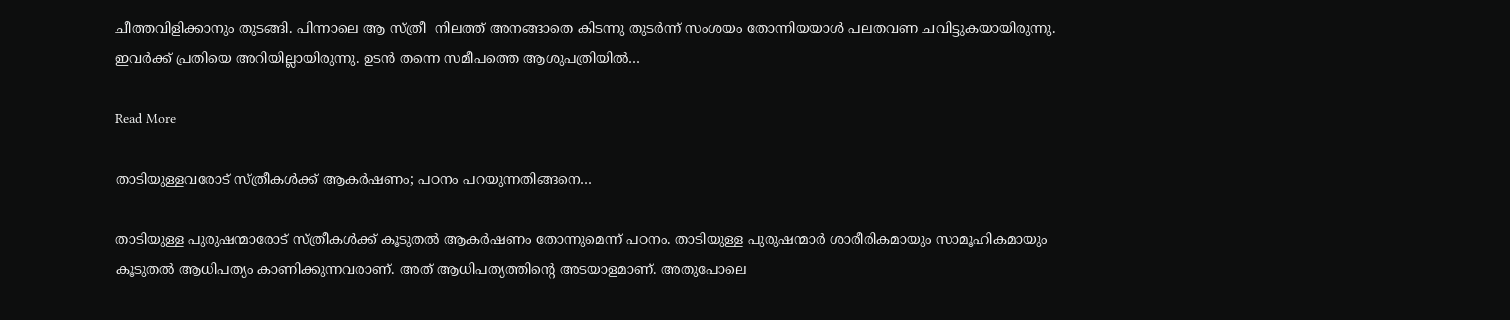ചീത്തവിളിക്കാനും തുടങ്ങി. പിന്നാലെ ആ സ്ത്രീ  നിലത്ത് അനങ്ങാതെ കിടന്നു തുടർന്ന് സംശയം തോന്നിയയാൾ പലതവണ ചവിട്ടുകയായിരുന്നു. ഇവർക്ക് പ്രതിയെ അറിയില്ലായിരുന്നു. ഉടൻ തന്നെ സമീപത്തെ ആശുപത്രിയിൽ…

Read More

താടിയുള്ളവരോട് സ്ത്രീകള്‍ക്ക് ആകർഷണം; പഠനം പറയുന്നതിങ്ങനെ…

താടിയുള്ള പുരുഷന്മാരോട് സ്ത്രീകൾക്ക് കൂടുതൽ ആകർഷണം തോന്നുമെന്ന് പഠനം. താടിയുള്ള പുരുഷന്മാർ ശാരീരികമായും സാമൂഹികമായും കൂടുതൽ ആധിപത്യം കാണിക്കുന്നവരാണ്. അത് ആധിപത്യത്തിന്‍റെ അടയാളമാണ്. അതുപോലെ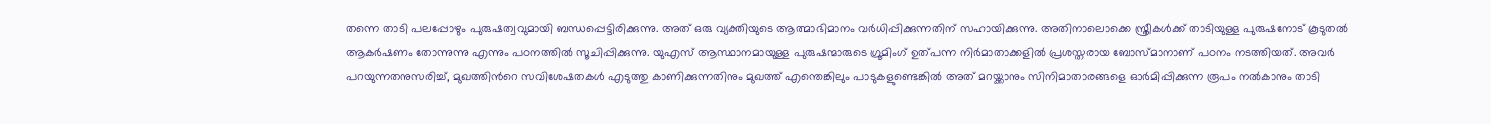തന്നെ താടി പലപ്പോഴും പുരുഷത്വവുമായി ബന്ധപ്പെട്ടിരിക്കുന്നു. അത് ഒരു വ്യക്തിയുടെ ആത്മാഭിമാനം വർധിപ്പിക്കുന്നതിന് സഹായിക്കുന്നു. അതിനാലൊക്കെ സ്ത്രീകൾക്ക് താടിയുള്ള പുരുഷനോട് കൂടുതൽ ആകർഷണം തോന്നുന്നു എന്നും പഠനത്തിൽ സൂചിപ്പിക്കുന്നു. യുഎസ് ആസ്ഥാനമായുള്ള പുരുഷന്മാരുടെ ഗ്രൂമിംഗ് ഉത്പന്ന നിർമാതാക്കളിൽ പ്രശസ്തരായ ബോസ്മാനാണ് പഠനം നടത്തിയത്. അവർ പറയുന്നതനുസരിച്ച്, മുഖത്തിന്‍റെ സവിശേഷതകൾ എടുത്തു കാണിക്കുന്നതിനും മുഖത്ത് എന്തെങ്കിലും പാടുകളുണ്ടെങ്കിൽ അത് മറയ്ക്കാനും സിനിമാതാരങ്ങളെ ഓർമിപ്പിക്കുന്ന രൂപം നൽകാനും താടി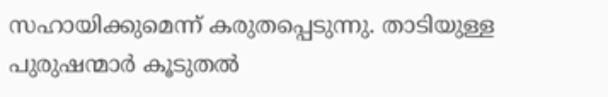സഹായിക്കുമെന്ന് കരുതപ്പെടുന്നു. താടിയുള്ള പുരുഷന്മാർ കൂടുതൽ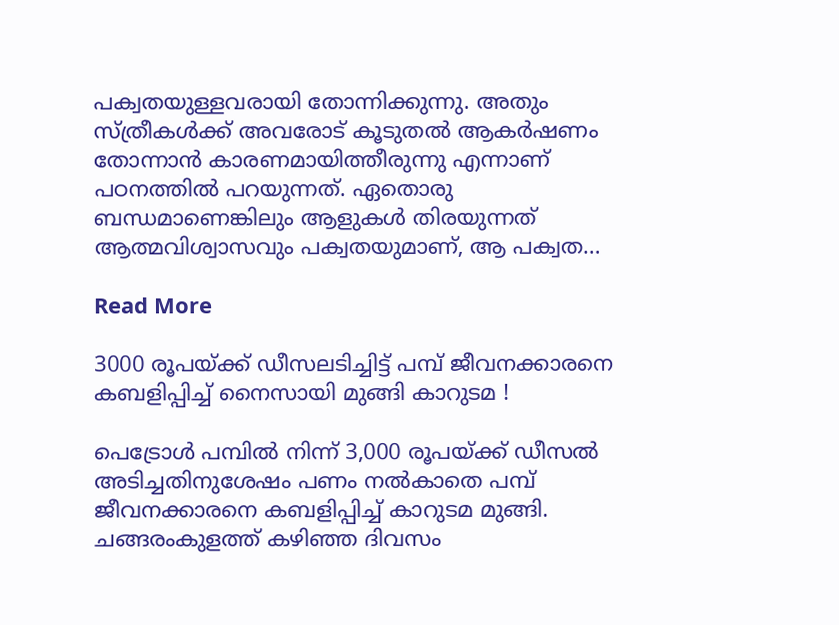പക്വതയുള്ളവരായി തോന്നിക്കുന്നു. അതും സ്ത്രീകൾ‌ക്ക് അവരോട് കൂടുതൽ ആകർഷണം തോന്നാൻ കാരണമായിത്തീരുന്നു എന്നാണ് പഠനത്തിൽ പറയുന്നത്. ഏതൊരു ബന്ധമാണെങ്കിലും ആളുകൾ തിരയുന്നത് ആത്മവിശ്വാസവും പക്വതയുമാണ്, ആ പക്വത…

Read More

3000 രൂപയ്ക്ക് ഡീസലടിച്ചിട്ട് പമ്പ് ജീവനക്കാരനെ കബളിപ്പിച്ച് നൈസായി മുങ്ങി കാറുടമ !

പെട്രോള്‍ പമ്പില്‍ നിന്ന് 3,000 രൂപയ്ക്ക് ഡീസല്‍ അടിച്ചതിനുശേഷം പണം നല്‍കാതെ പമ്പ് ജീവനക്കാരനെ കബളിപ്പിച്ച് കാറുടമ മുങ്ങി. ചങ്ങരംകുളത്ത് കഴിഞ്ഞ ദിവസം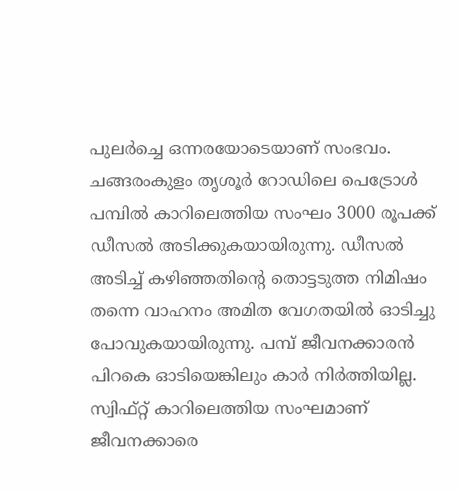പുലര്‍ച്ചെ ഒന്നരയോടെയാണ് സംഭവം. ചങ്ങരംകുളം തൃശൂര്‍ റോഡിലെ പെട്രോള്‍ പമ്പില്‍ കാറിലെത്തിയ സംഘം 3000 രൂപക്ക് ഡീസല്‍ അടിക്കുകയായിരുന്നു. ഡീസല്‍ അടിച്ച് കഴിഞ്ഞതിന്റെ തൊട്ടടുത്ത നിമിഷം തന്നെ വാഹനം അമിത വേഗതയില്‍ ഓടിച്ചു പോവുകയായിരുന്നു. പമ്പ് ജീവനക്കാരന്‍ പിറകെ ഓടിയെങ്കിലും കാര്‍ നിര്‍ത്തിയില്ല. സ്വിഫ്റ്റ് കാറിലെത്തിയ സംഘമാണ് ജീവനക്കാരെ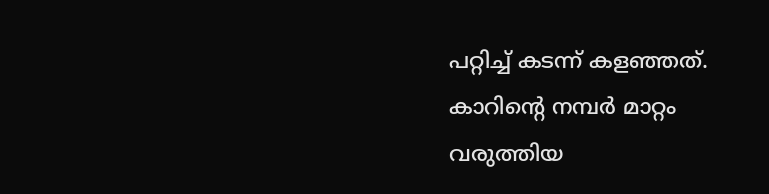പറ്റിച്ച് കടന്ന് കളഞ്ഞത്. കാറിന്റെ നമ്പര്‍ മാറ്റം വരുത്തിയ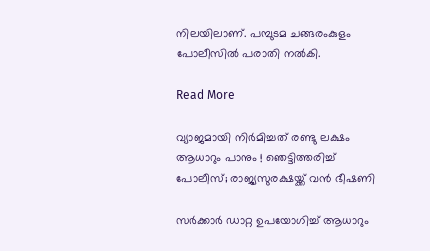നിലയിലാണ്. പമ്പുടമ ചങ്ങരംകുളം പോലീസില്‍ പരാതി നല്‍കി.

Read More

വ്യാജമായി നിര്‍മിച്ചത് രണ്ടു ലക്ഷം ആധാറും പാനും ! ഞെട്ടിത്തരിച്ച് പോലീസ്; രാജ്യസുരക്ഷയ്ക്ക് വന്‍ ഭീഷണി

സര്‍ക്കാര്‍ ഡാറ്റ ഉപയോഗിച്ച് ആധാറും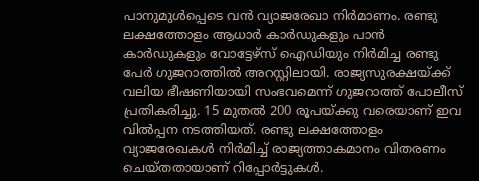പാനുമുള്‍പ്പെടെ വന്‍ വ്യാജരേഖാ നിര്‍മാണം. രണ്ടു ലക്ഷത്തോളം ആധാര്‍ കാര്‍ഡുകളും പാന്‍ കാര്‍ഡുകളും വോട്ടേഴ്‌സ് ഐഡിയും നിര്‍മിച്ച രണ്ടു പേര്‍ ഗുജറാത്തില്‍ അറസ്റ്റിലായി. രാജ്യസുരക്ഷയ്ക്ക് വലിയ ഭീഷണിയായി സംഭവമെന്ന് ഗുജറാത്ത് പോലീസ് പ്രതികരിച്ചു. 15 മുതല്‍ 200 രൂപയ്ക്കു വരെയാണ് ഇവ വില്‍പ്പന നടത്തിയത്. രണ്ടു ലക്ഷത്തോളം വ്യാജരേഖകള്‍ നിര്‍മിച്ച് രാജ്യത്താകമാനം വിതരണം ചെയ്തതായാണ് റിപ്പോര്‍ട്ടുകള്‍.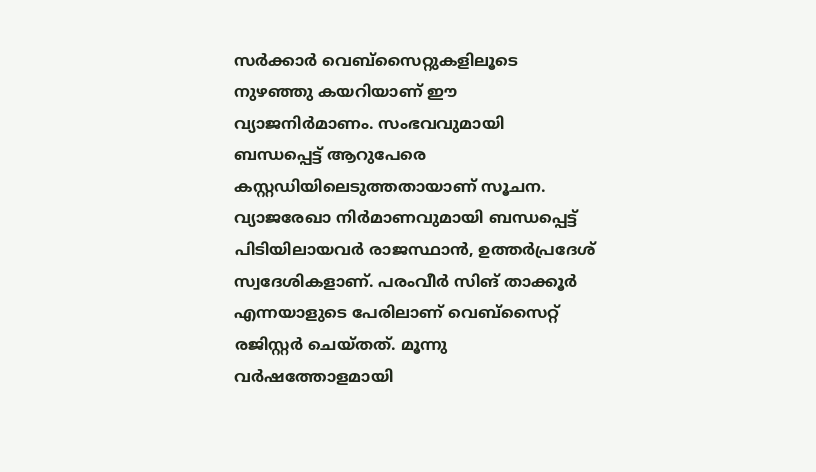സര്‍ക്കാര്‍ വെബ്‌സൈറ്റുകളിലൂടെ നുഴഞ്ഞു കയറിയാണ് ഈ വ്യാജനിര്‍മാണം. സംഭവവുമായി ബന്ധപ്പെട്ട് ആറുപേരെ കസ്റ്റഡിയിലെടുത്തതായാണ് സൂചന. വ്യാജരേഖാ നിര്‍മാണവുമായി ബന്ധപ്പെട്ട് പിടിയിലായവര്‍ രാജസ്ഥാന്‍, ഉത്തര്‍പ്രദേശ് സ്വദേശികളാണ്. പരംവീര്‍ സിങ് താക്കൂര്‍ എന്നയാളുടെ പേരിലാണ് വെബ്‌സൈറ്റ് രജിസ്റ്റര്‍ ചെയ്തത്. മൂന്നു വര്‍ഷത്തോളമായി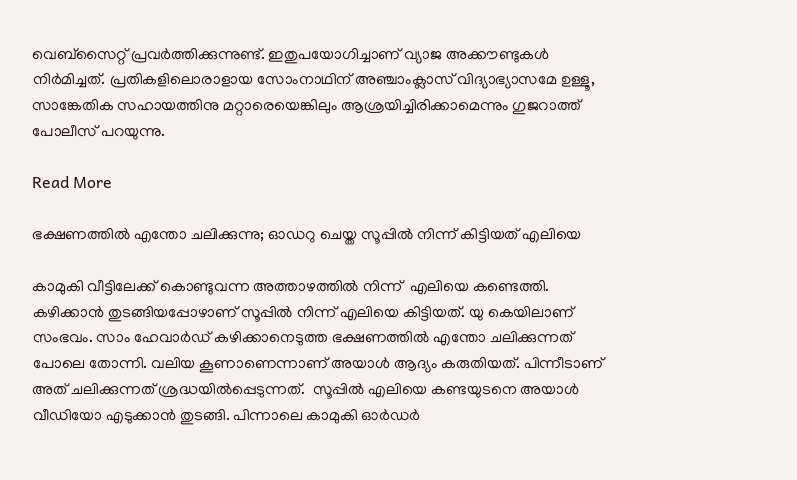വെബ്‌സൈറ്റ് പ്രവര്‍ത്തിക്കുന്നുണ്ട്. ഇതുപയോഗിച്ചാണ് വ്യാജ അക്കൗണ്ടുകള്‍ നിര്‍മിച്ചത്. പ്രതികളിലൊരാളായ സോംനാഥിന് അഞ്ചാംക്ലാസ് വിദ്യാഭ്യാസമേ ഉള്ളൂ, സാങ്കേതിക സഹായത്തിനു മറ്റാരെയെങ്കിലും ആശ്രയിച്ചിരിക്കാമെന്നും ഗുജറാത്ത് പോലീസ് പറയുന്നു.

Read More

ഭക്ഷണത്തിൽ എന്തോ ചലിക്കുന്നു; ഓഡറു ചെയ്ത സൂപ്പിൽ നിന്ന് കിട്ടിയത് എലിയെ

കാമുകി വീട്ടിലേക്ക് കൊണ്ടുവന്ന അത്താഴത്തിൽ നിന്ന്  എലിയെ കണ്ടെത്തി.  കഴിക്കാൻ തുടങ്ങിയപ്പോഴാണ് സൂപ്പിൽ നിന്ന് എലിയെ കിട്ടിയത്. യു കെയിലാണ് സംഭവം. സാം ഹേവാർഡ് കഴിക്കാനെടുത്ത ഭക്ഷണത്തിൽ എന്തോ ചലിക്കുന്നത് പോലെ തോന്നി. വലിയ കൂണാണെന്നാണ് അയാൾ ആദ്യം കരുതിയത്. പിന്നീടാണ് അത് ചലിക്കുന്നത് ശ്രദ്ധയിൽപ്പെടുന്നത്.  സൂപ്പിൽ എലിയെ കണ്ടയുടനെ അയാൾ വീഡിയോ എടുക്കാൻ തുടങ്ങി. പിന്നാലെ കാമുകി ഓർഡർ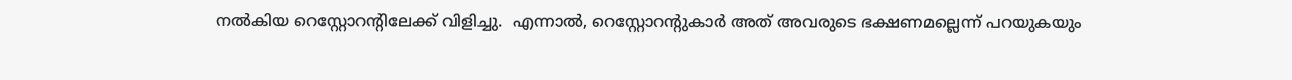നൽകിയ റെസ്റ്റോറന്‍റിലേക്ക് വിളിച്ചു.  എന്നാൽ, റെസ്റ്റോറന്‍റുകാർ അത് അവരുടെ ഭക്ഷണമല്ലെന്ന് പറയുകയും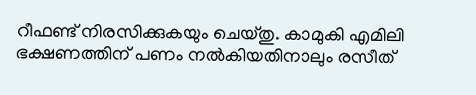റീഫണ്ട് നിരസിക്കുകയും ചെയ്തു. കാമുകി എമിലി ഭക്ഷണത്തിന് പണം നൽകിയതിനാലും രസീത്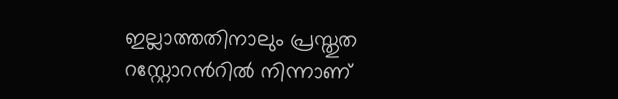ഇല്ലാത്തതിനാലും പ്രസ്തുത റസ്റ്റോറന്‍റിൽ നിന്നാണ്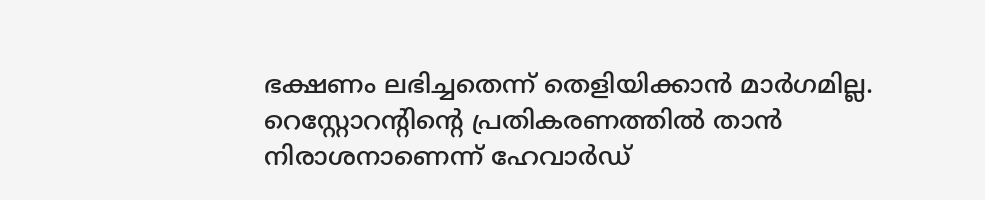ഭക്ഷണം ലഭിച്ചതെന്ന് തെളിയിക്കാൻ മാർഗമില്ല. റെസ്റ്റോറന്‍റിന്‍റെ പ്രതികരണത്തിൽ താൻ നിരാശനാണെന്ന് ഹേവാർഡ്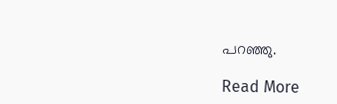പറഞ്ഞു.

Read More